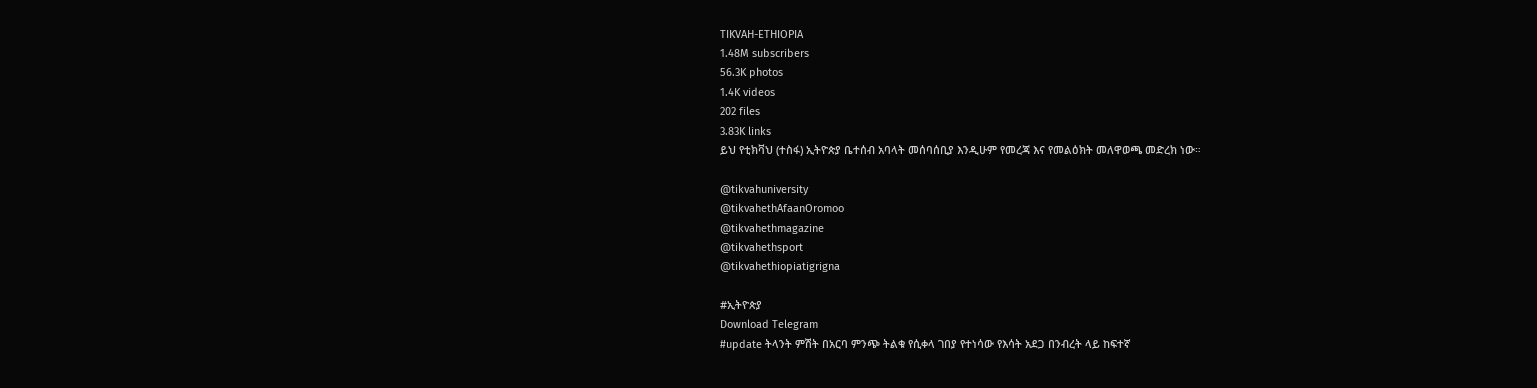TIKVAH-ETHIOPIA
1.48M subscribers
56.3K photos
1.4K videos
202 files
3.83K links
ይህ የቲክቫህ (ተስፋ) ኢትዮጵያ ቤተሰብ አባላት መሰባሰቢያ እንዲሁም የመረጃ እና የመልዕክት መለዋወጫ መድረክ ነው።

@tikvahuniversity
@tikvahethAfaanOromoo
@tikvahethmagazine
@tikvahethsport
@tikvahethiopiatigrigna

#ኢትዮጵያ
Download Telegram
#update ትላንት ምሽት በአርባ ምንጭ ትልቁ የሲቀላ ገበያ የተነሳው የእሳት አደጋ በንብረት ላይ ከፍተኛ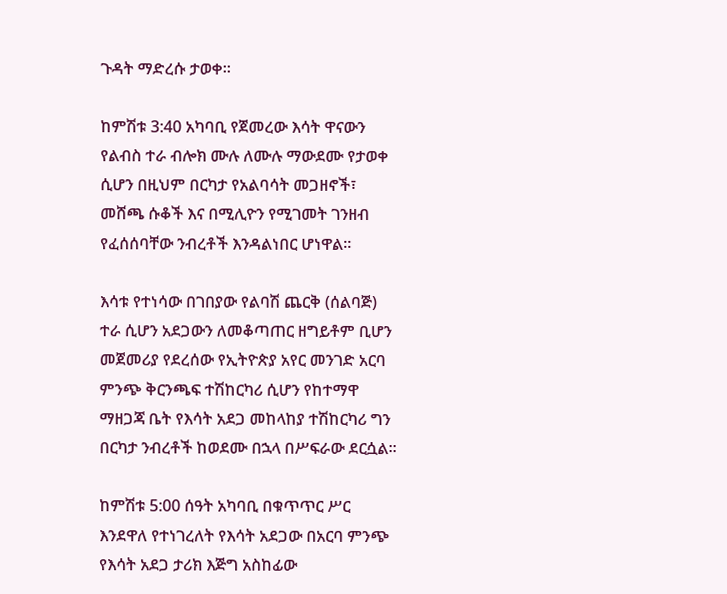ጉዳት ማድረሱ ታወቀ።

ከምሽቱ 3:40 አካባቢ የጀመረው እሳት ዋናውን የልብስ ተራ ብሎክ ሙሉ ለሙሉ ማውደሙ የታወቀ ሲሆን በዚህም በርካታ የአልባሳት መጋዘኖች፣ መሸጫ ሱቆች እና በሚሊዮን የሚገመት ገንዘብ የፈሰሰባቸው ንብረቶች እንዳልነበር ሆነዋል።

እሳቱ የተነሳው በገበያው የልባሽ ጨርቅ (ሰልባጅ) ተራ ሲሆን አደጋውን ለመቆጣጠር ዘግይቶም ቢሆን መጀመሪያ የደረሰው የኢትዮጵያ አየር መንገድ አርባ ምንጭ ቅርንጫፍ ተሽከርካሪ ሲሆን የከተማዋ ማዘጋጃ ቤት የእሳት አደጋ መከላከያ ተሽከርካሪ ግን በርካታ ንብረቶች ከወደሙ በኋላ በሥፍራው ደርሷል፡፡

ከምሽቱ 5:00 ሰዓት አካባቢ በቁጥጥር ሥር እንደዋለ የተነገረለት የእሳት አደጋው በአርባ ምንጭ የእሳት አደጋ ታሪክ እጅግ አስከፊው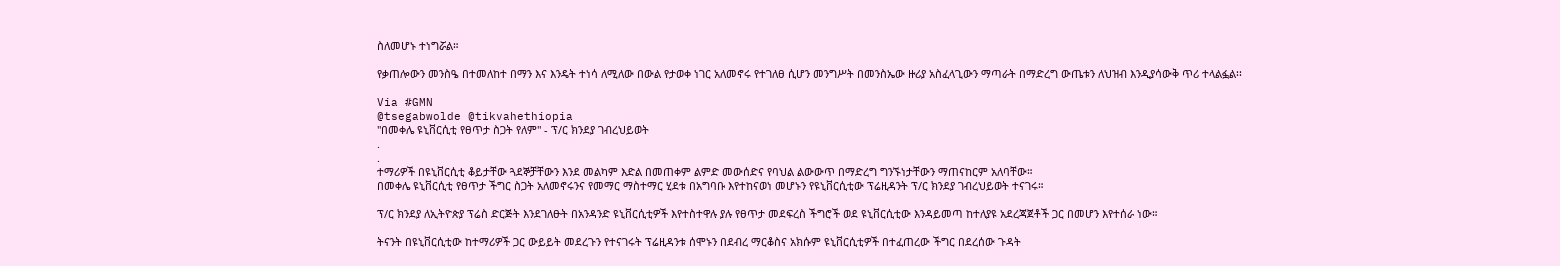ስለመሆኑ ተነግሯል።

የቃጠሎውን መንስዔ በተመለከተ በማን እና እንዴት ተነሳ ለሚለው በውል የታወቀ ነገር አለመኖሩ የተገለፀ ሲሆን መንግሥት በመንስኤው ዙሪያ አስፈላጊውን ማጣራት በማድረግ ውጤቱን ለህዝብ እንዲያሳውቅ ጥሪ ተላልፏል፡፡

Via #GMN
@tsegabwolde @tikvahethiopia
"በመቀሌ ዩኒቨርሲቲ የፀጥታ ስጋት የለም" - ፕ/ር ክንደያ ገብረህይወት
.
.
ተማሪዎች በዩኒቨርሲቲ ቆይታቸው ጓደኞቻቸውን እንደ መልካም እድል በመጠቀም ልምድ መውሰድና የባህል ልውውጥ በማድረግ ግንኙነታቸውን ማጠናከርም አለባቸው።
በመቀሌ ዩኒቨርሲቲ የፀጥታ ችግር ስጋት አለመኖሩንና የመማር ማስተማር ሂደቱ በአግባቡ እየተከናወነ መሆኑን የዩኒቨርሲቲው ፕሬዚዳንት ፕ/ር ክንደያ ገብረህይወት ተናገሩ።

ፕ/ር ክንደያ ለኢትዮጵያ ፕሬስ ድርጅት እንደገለፁት በአንዳንድ ዩኒቨርሲቲዎች እየተስተዋሉ ያሉ የፀጥታ መደፍረስ ችግሮች ወደ ዩኒቨርሲቲው እንዳይመጣ ከተለያዩ አደረጃጀቶች ጋር በመሆን እየተሰራ ነው።

ትናንት በዩኒቨርሲቲው ከተማሪዎች ጋር ውይይት መደረጉን የተናገሩት ፕሬዚዳንቱ ሰሞኑን በደብረ ማርቆስና አክሱም ዩኒቨርሲቲዎች በተፈጠረው ችግር በደረሰው ጉዳት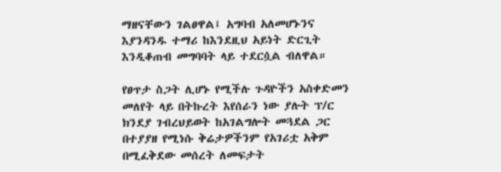ማዘናቸውን ገልፀዋል፤ አግባብ አለመሆኑንና እያንዳንዱ ተማሪ ከእንደዚህ አይነት ድርጊት እንዲቆጠብ መግባባት ላይ ተደርሷል ብለዋል።

የፀጥታ ስጋት ሊሆኑ የሚችሉ ጉዳዮችን አስቀድመን መለየት ላይ በትኩረት እየሰራን ነው ያሉት ፕ/ር ክንደያ ገብረህይወት ከአገልግሎት መጓደል ጋር በተያያዘ የሚነሱ ቅሬታዎችንም የአገሪቷ አቅም በሚፈቅደው መሰረት ለመፍታት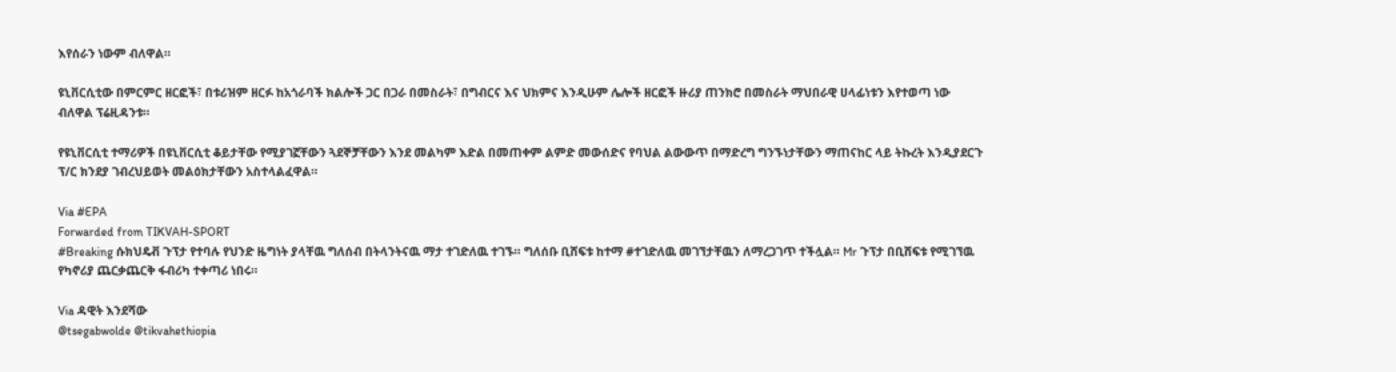እየሰራን ነውም ብለዋል።

ዩኒቨርሲቲው በምርምር ዘርፎች፣ በቱሪዝም ዘርፉ ከአጎራባች ክልሎች ጋር በጋራ በመስራት፣ በግብርና እና ህክምና እንዲሁም ሌሎች ዘርፎች ዙሪያ ጠንክሮ በመስራት ማህበራዊ ሀላፊነቱን እየተወጣ ነው ብለዋል ፕሬዚዳንቱ።

የዩኒቨርሲቲ ተማሪዎች በዩኒቨርሲቲ ቆይታቸው የሚያገኟቸውን ጓደኞቻቸውን እንደ መልካም እድል በመጠቀም ልምድ መውሰድና የባህል ልውውጥ በማድረግ ግንኙነታቸውን ማጠናከር ላይ ትኩረት እንዲያደርጉ ፕ/ር ክንደያ ገብረህይወት መልዕክታቸውን አስተላልፈዋል።

Via #EPA
Forwarded from TIKVAH-SPORT
#Breaking ሱክህዴቭ ጉፕታ የተባሉ የህንድ ዜግነት ያላቸዉ ግለሰብ በትላንትናዉ ማታ ተገድለዉ ተገኙ። ግለሰቡ ቢሸፍቱ ከተማ #ተገድለዉ መገኘታቸዉን ለማረጋገጥ ተችሏል። Mr ጉፕታ በቢሸፍቱ የሚገኘዉ የካኖሪያ ጨርቃጨርቅ ፋብሪካ ተቀጣሪ ነበሩ።

Via ዳዊት እንደሻው
@tsegabwolde @tikvahethiopia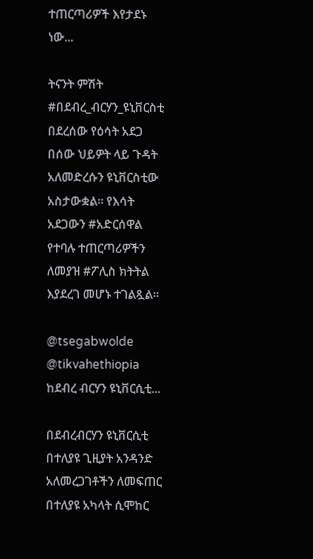ተጠርጣሪዎች እየታደኑ ነው...

ትናንት ምሽት #በደብረ_ብርሃን_ዩኒቨርስቲ በደረሰው የዕሳት አደጋ በሰው ህይዎት ላይ ጉዳት አለመድረሱን ዩኒቨርስቲው አስታውቋል። የእሳት አደጋውን #አድርሰዋል የተባሉ ተጠርጣሪዎችን ለመያዝ #ፖሊስ ክትትል እያደረገ መሆኑ ተገልጿል።

@tsegabwolde @tikvahethiopia
ከደብረ ብርሃን ዩኒቨርሲቲ...

በደብረብርሃን ዩኒቨርሲቲ በተለያዩ ጊዚያት አንዳንድ አለመረጋገቶችን ለመፍጠር በተለያዩ አካላት ሲሞከር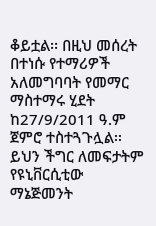ቆይቷል፡፡ በዚህ መሰረት በተነሱ የተማሪዎች አለመግባባት የመማር ማስተማሩ ሂደት ከ27/9/2011 ዓ.ም ጀምሮ ተስተጓጉሏል፡፡ ይህን ችግር ለመፍታትም የዩኒቨርሲቲው ማኔጅመንት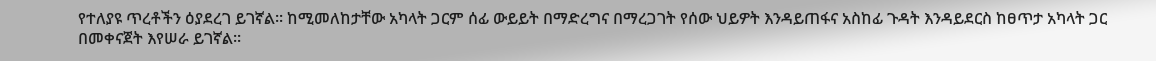የተለያዩ ጥረቶችን ዕያደረገ ይገኛል፡፡ ከሚመለከታቸው አካላት ጋርም ሰፊ ውይይት በማድረግና በማረጋገት የሰው ህይዎት እንዳይጠፋና አስከፊ ጉዳት እንዳይደርስ ከፀጥታ አካላት ጋር በመቀናጀት እየሠራ ይገኛል፡፡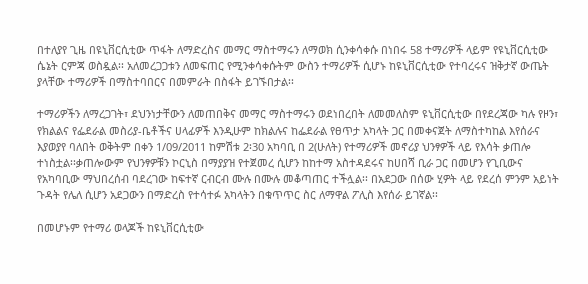በተለያየ ጊዜ በዩኒቨርሲቲው ጥፋት ለማድረስና መማር ማስተማሩን ለማወክ ሲንቀሳቀሱ በነበሩ 58 ተማሪዎች ላይም የዩኒቨርሲቲው ሴኔት ርምጃ ወስዷል፡፡ አለመረጋጋቱን ለመፍጠር የሚንቀሳቀሱትም ውስን ተማሪዎች ሲሆኑ ከዩኒቨርሲቲው የተባረሩና ዝቅታኛ ውጤት ያላቸው ተማሪዎች በማስተባበርና በመምራት በስፋት ይገኙበታል፡፡

ተማሪዎችን ለማረጋገት፣ ደህንነታቸውን ለመጠበቅና መማር ማስተማሩን ወደነበረበት ለመመለስም ዩኒቨርሲቲው በየደረጃው ካሉ የዞን፣ የክልልና የፌደራል መስሪያ-ቤቶችና ሀላፊዎች እንዲሁም ከክልሉና ከፌደራል የፀጥታ አካላት ጋር በመቀናጀት ለማስተካከል እየሰራና እያወያየ ባለበት ወቅትም በቀን 1/09/2011 ከምሽቱ 2፡30 አካባቢ በ 2(ሁለት) የተማሪዎች መኖሪያ ህንፃዎች ላይ የእሳት ቃጠሎ ተነስቷል፡፡ቃጠሎውም የህንፃዎቹን ኮርኒስ በማያያዝ የተጀመረ ሲሆን ከከተማ አስተዳደሩና ከሀበሻ ቢራ ጋር በመሆን የጊቢውና የአካባቢው ማህበረሰብ ባደረገው ከፍተኛ ርብርብ ሙሉ በሙሉ መቆጣጠር ተችሏል፡፡ በአደጋው በሰው ሂዎት ላይ የደረሰ ምንም አይነት ጉዳት የሌለ ሲሆን አደጋውን በማድረስ የተሳተፉ አካላትን በቁጥጥር ስር ለማዋል ፖሊስ እየሰራ ይገኛል፡፡

በመሆኑም የተማሪ ወላጆች ከዩኒቨርሲቲው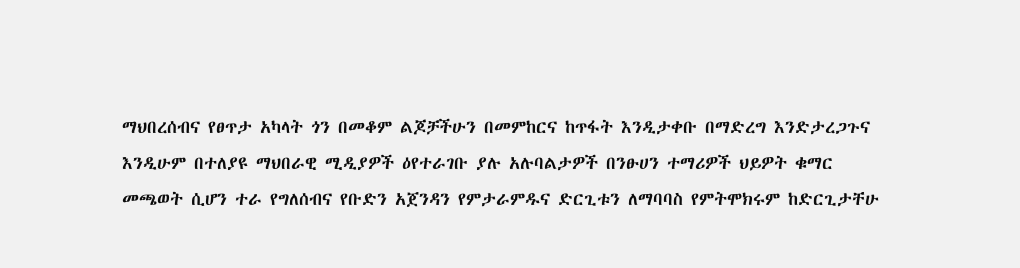ማህበረሰብና የፀጥታ አካላት ጎን በመቆም ልጆቻችሁን በመምከርና ከጥፋት እንዲታቀቡ በማድረግ እንድታረጋጉና እንዲሁም በተለያዩ ማህበራዊ ሚዲያዎች ዕየተራገቡ ያሉ አሉባልታዎች በንፁሀን ተማሪዎች ህይዎት ቁማር መጫወት ሲሆን ተራ የግለሰብና የቡድን አጀንዳን የምታራምዱና ድርጊቱን ለማባባስ የምትሞክሩም ከድርጊታቸሁ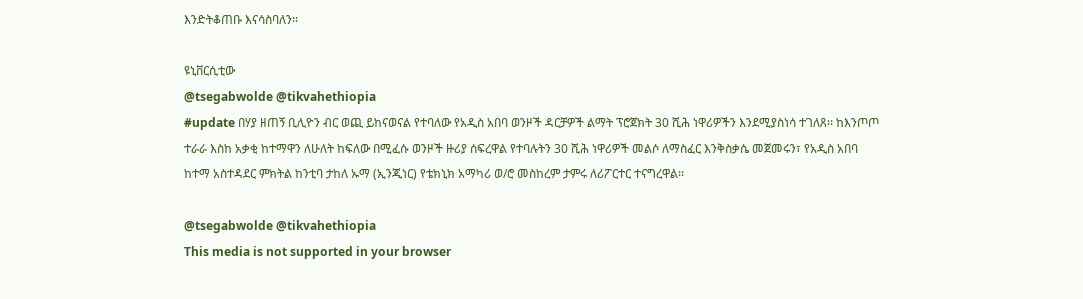እንድትቆጠቡ እናሳስባለን፡፡

ዩኒቨርሲቲው
@tsegabwolde @tikvahethiopia
#update በሃያ ዘጠኝ ቢሊዮን ብር ወጪ ይከናወናል የተባለው የአዲስ አበባ ወንዞች ዳርቻዎች ልማት ፕሮጀክት 30 ሺሕ ነዋሪዎችን እንደሚያስነሳ ተገለጸ፡፡ ከእንጦጦ ተራራ እስከ አቃቂ ከተማዋን ለሁለት ከፍለው በሚፈሱ ወንዞች ዙሪያ ሰፍረዋል የተባሉትን 30 ሺሕ ነዋሪዎች መልሶ ለማስፈር እንቅስቃሴ መጀመሩን፣ የአዲስ አበባ ከተማ አስተዳደር ምክትል ከንቲባ ታከለ ኡማ (ኢንጂነር) የቴክኒክ አማካሪ ወ/ሮ መስከረም ታምሩ ለሪፖርተር ተናግረዋል፡፡

@tsegabwolde @tikvahethiopia
This media is not supported in your browser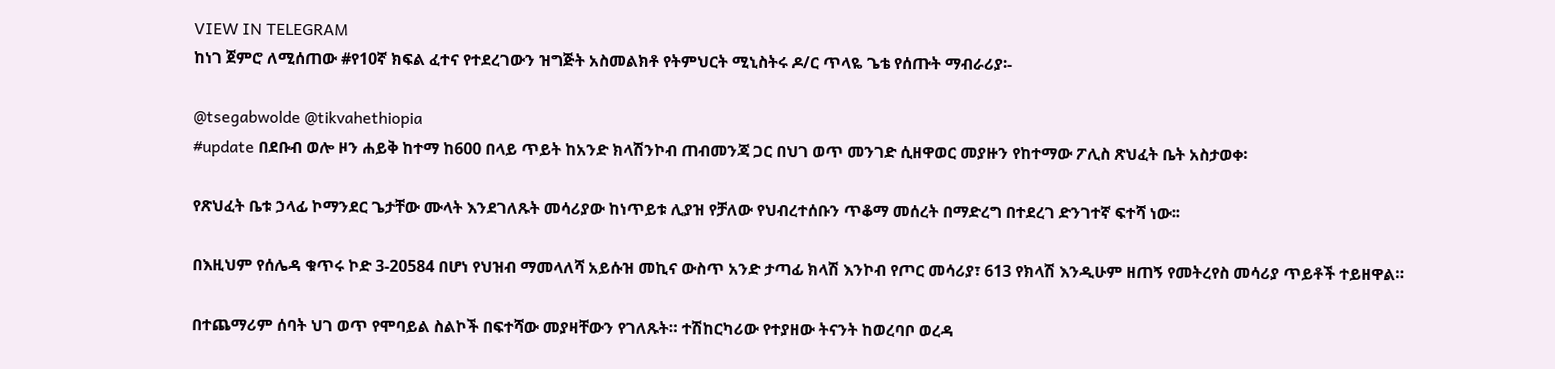VIEW IN TELEGRAM
ከነገ ጀምሮ ለሚሰጠው #የ10ኛ ክፍል ፈተና የተደረገውን ዝግጅት አስመልክቶ የትምህርት ሚኒስትሩ ዶ/ር ጥላዬ ጌቴ የሰጡት ማብራሪያ፡-

@tsegabwolde @tikvahethiopia
#update በደቡብ ወሎ ዞን ሐይቅ ከተማ ከ600 በላይ ጥይት ከአንድ ክላሽንኮብ ጠብመንጃ ጋር በህገ ወጥ መንገድ ሲዘዋወር መያዙን የከተማው ፖሊስ ጽህፈት ቤት አስታወቀ፡

የጽህፈት ቤቱ ኃላፊ ኮማንደር ጌታቸው ሙላት እንደገለጹት መሳሪያው ከነጥይቱ ሊያዝ የቻለው የህብረተሰቡን ጥቆማ መሰረት በማድረግ በተደረገ ድንገተኛ ፍተሻ ነው፡፡

በእዚህም የሰሌዳ ቁጥሩ ኮድ 3-20584 በሆነ የህዝብ ማመላለሻ አይሱዝ መኪና ውስጥ አንድ ታጣፊ ክላሽ እንኮብ የጦር መሳሪያ፣ 613 የክላሽ እንዲሁም ዘጠኝ የመትረየስ መሳሪያ ጥይቶች ተይዘዋል።

በተጨማሪም ሰባት ህገ ወጥ የሞባይል ስልኮች በፍተሻው መያዛቸውን የገለጹት። ተሽከርካሪው የተያዘው ትናንት ከወረባቦ ወረዳ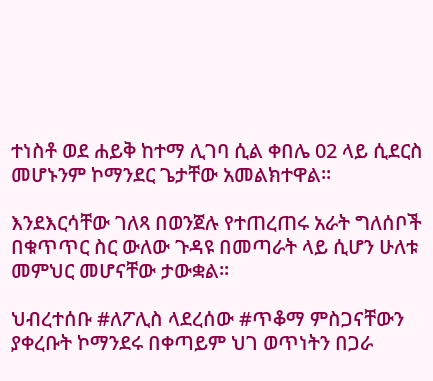ተነስቶ ወደ ሐይቅ ከተማ ሊገባ ሲል ቀበሌ 02 ላይ ሲደርስ መሆኑንም ኮማንደር ጌታቸው አመልክተዋል፡፡

እንደእርሳቸው ገለጻ በወንጀሉ የተጠረጠሩ አራት ግለሰቦች በቁጥጥር ስር ውለው ጉዳዩ በመጣራት ላይ ሲሆን ሁለቱ መምህር መሆናቸው ታውቋል።

ህብረተሰቡ #ለፖሊስ ላደረሰው #ጥቆማ ምስጋናቸውን ያቀረቡት ኮማንደሩ በቀጣይም ህገ ወጥነትን በጋራ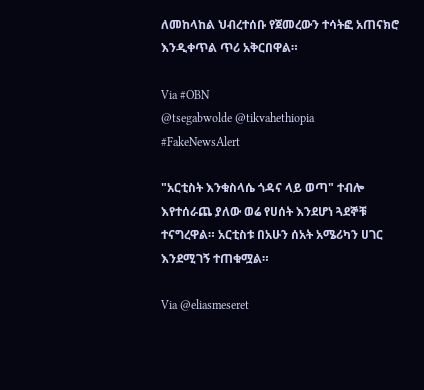ለመከላከል ህብረተሰቡ የጀመረውን ተሳትፎ አጠናክሮ እንዲቀጥል ጥሪ አቅርበዋል።

Via #OBN
@tsegabwolde @tikvahethiopia
#FakeNewsAlert

"አርቲስት እንቁስላሴ ጎዳና ላይ ወጣ" ተብሎ እየተሰራጨ ያለው ወሬ የሀሰት እንደሆነ ጓደኞቹ ተናግረዋል። አርቲስቱ በአሁን ሰአት አሜሪካን ሀገር እንደሚገኝ ተጠቁሟል።

Via @eliasmeseret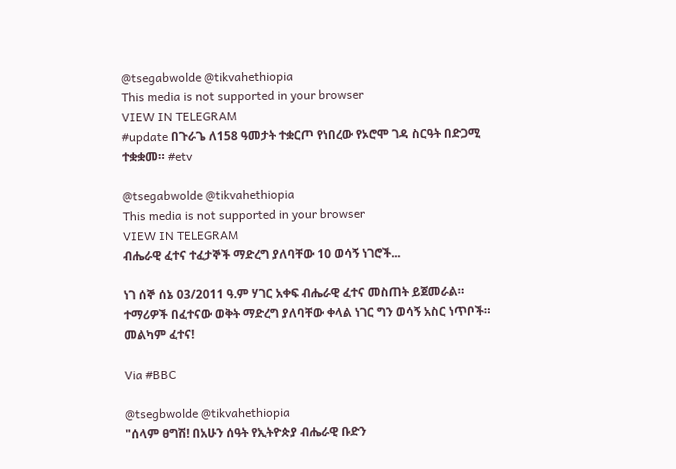@tsegabwolde @tikvahethiopia
This media is not supported in your browser
VIEW IN TELEGRAM
#update በጉራጌ ለ158 ዓመታት ተቋርጦ የነበረው የኦሮሞ ገዳ ስርዓት በድጋሚ ተቋቋመ። #etv

@tsegabwolde @tikvahethiopia
This media is not supported in your browser
VIEW IN TELEGRAM
ብሔራዊ ፈተና ተፈታኞች ማድረግ ያለባቸው 10 ወሳኝ ነገሮች...

ነገ ሰኞ ሰኔ 03/2011 ዓ.ም ሃገር አቀፍ ብሔራዊ ፈተና መስጠት ይጀመራል። ተማሪዎች በፈተናው ወቅት ማድረግ ያለባቸው ቀላል ነገር ግን ወሳኝ አስር ነጥቦች። መልካም ፈተና!

Via #BBC

@tsegbwolde @tikvahethiopia
"ሰላም ፀግሽ! በአሁን ሰዓት የኢትዮጵያ ብሔራዊ ቡድን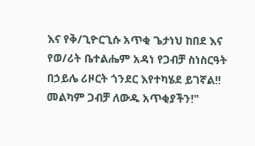እና የቅ/ጊዮርጊሱ አጥቂ ጌታነህ ከበደ እና የወ/ሪት ቤተልሔም አዳነ የጋብቻ ስነስርዓት በኃይሌ ሪዞርት ጎንደር እየተካሄደ ይገኛል!! መልካም ጋብቻ ለውዱ አጥቂያችን!"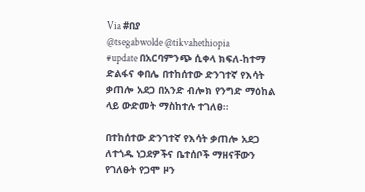Via #በያ
@tsegabwolde @tikvahethiopia
#update በአርባምንጭ ሲቀላ ክፍለ-ከተማ ድልፋና ቀበሌ በተከሰተው ድንገተኛ የእሳት ቃጠሎ አደጋ በአንድ ብሎክ የንግድ ማዕከል ላይ ውድመት ማስከተሉ ተገለፀ፡፡

በተከሰተው ድንገተኛ የእሳት ቃጠሎ አደጋ ለተጎዱ ነጋደዎችና ቤተሰቦች ማዘናቸውን የገለፁት የጋሞ ዞን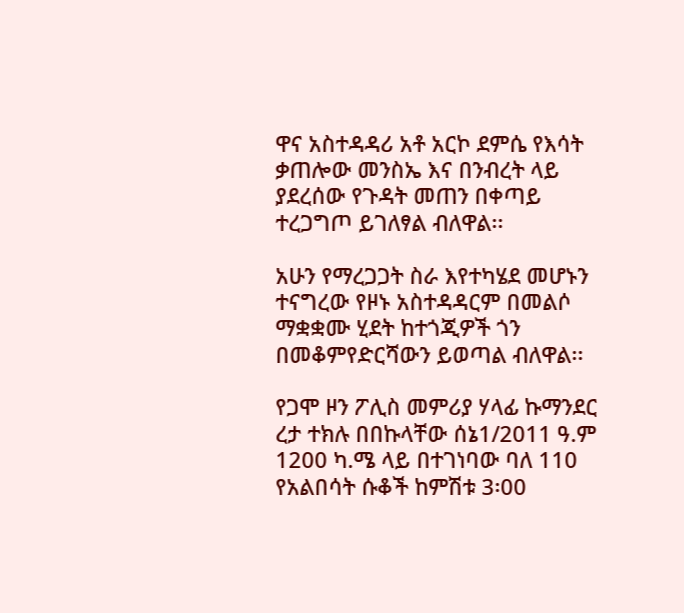ዋና አስተዳዳሪ አቶ አርኮ ደምሴ የእሳት ቃጠሎው መንስኤ እና በንብረት ላይ ያደረሰው የጉዳት መጠን በቀጣይ ተረጋግጦ ይገለፃል ብለዋል፡፡

አሁን የማረጋጋት ስራ እየተካሄደ መሆኑን ተናግረው የዞኑ አስተዳዳርም በመልሶ ማቋቋሙ ሂደት ከተጎጂዎች ጎን በመቆምየድርሻውን ይወጣል ብለዋል፡፡

የጋሞ ዞን ፖሊስ መምሪያ ሃላፊ ኩማንደር ረታ ተክሉ በበኩላቸው ሰኔ1/2011 ዓ.ም 1200 ካ.ሜ ላይ በተገነባው ባለ 110 የአልበሳት ሱቆች ከምሽቱ 3፡00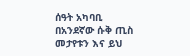ሰዓት አካባቢ በአንደኛው ሱቅ ጢስ መታየቱን እና ይህ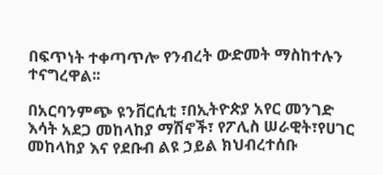በፍጥነት ተቀጣጥሎ የንብረት ውድመት ማስከተሉን ተናግረዋል፡፡

በአርባንምጭ ዩንቨርሲቲ ፣በኢትዮጵያ አየር መንገድ እሳት አደጋ መከላከያ ማሽኖች፣ የፖሊስ ሠራዊት፣የሀገር መከላከያ እና የደቡብ ልዩ ኃይል ክህብረተሰቡ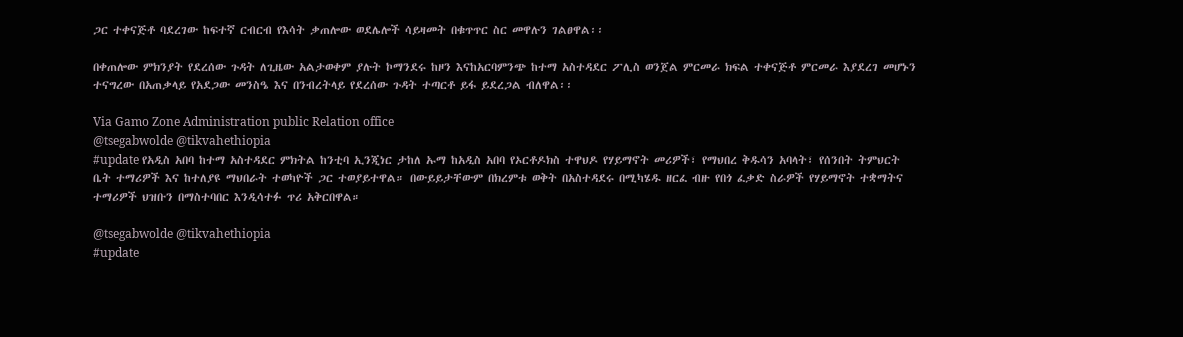ጋር ተቀናጅቶ ባደረገው ከፍተኛ ርብርብ የእሳት ቃጠሎው ወደሌሎች ሳይዛመት በቁጥጥር ስር መዋሉን ገልፀዋል፡፡

በቀጠሎው ምክንያት የደረሰው ጉዳት ለጊዜው አልታወቀም ያሉት ኮማንደሩ ከዞን እናከአርባምንጭ ከተማ አስተዳደር ፖሊስ ወንጀል ምርመራ ክፍል ተቀናጅቶ ምርመራ እያደረገ መሆኑን ተናግረው በአጠቃላይ የአደጋው መንስዔ እና በንብረትላይ የደረሰው ጉዳት ተጣርቶ ይፋ ይደረጋል ብለዋል፡፡

Via Gamo Zone Administration public Relation office
@tsegabwolde @tikvahethiopia
#update የአዲስ አበባ ከተማ አስተዳደር ምክትል ከንቲባ ኢንጂነር ታከለ ኡማ ከአዲስ አበባ የኦርቶዶክስ ተዋህዶ የሃይማኖት መሪዎች፣ የማህበረ ቅዱሳን አባላት፣ የሰንበት ትምህርት ቤት ተማሪዎች እና ከተለያዩ ማህበራት ተወካዮች ጋር ተወያይተዋል። በውይይታቸውም በክረምቱ ወቅት በአስተዳደሩ በሚካሄዱ ዘርፈ ብዙ የበጎ ፈቃድ ስራዎች የሃይማኖት ተቋማትና ተማሪዎች ህዝቡን በማስተባበር እንዲሳተፉ ጥሪ አቅርበዋል።

@tsegabwolde @tikvahethiopia
#update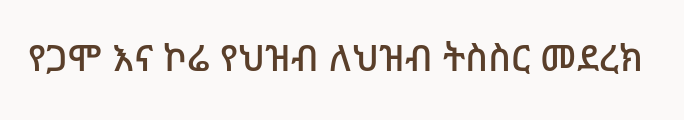የጋሞ እና ኮሬ የህዝብ ለህዝብ ትስስር መደረክ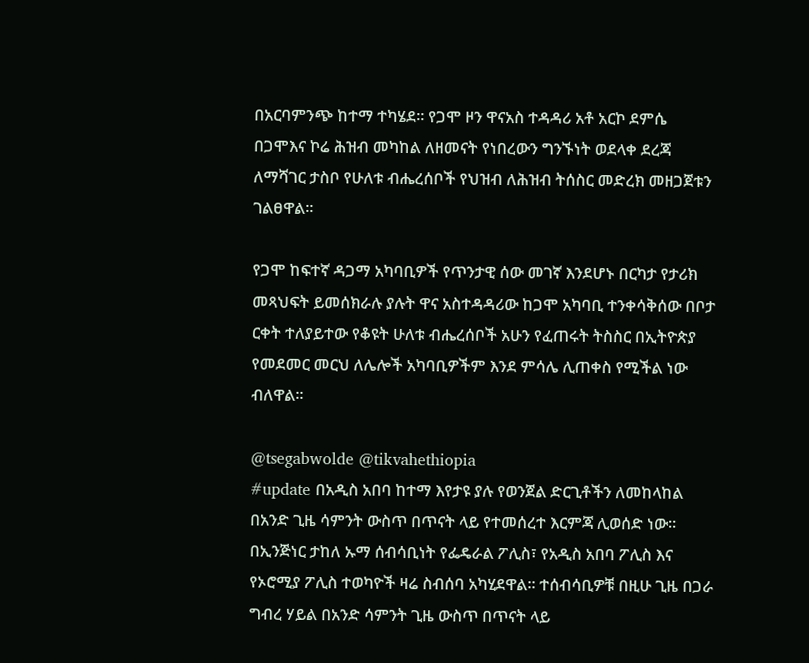በአርባምንጭ ከተማ ተካሄደ። የጋሞ ዞን ዋናአስ ተዳዳሪ አቶ አርኮ ደምሴ በጋሞእና ኮሬ ሕዝብ መካከል ለዘመናት የነበረውን ግንኙነት ወደላቀ ደረጃ ለማሻገር ታስቦ የሁለቱ ብሔረሰቦች የህዝብ ለሕዝብ ትሰስር መድረክ መዘጋጀቱን ገልፀዋል፡፡

የጋሞ ከፍተኛ ዳጋማ አካባቢዎች የጥንታዊ ሰው መገኛ እንደሆኑ በርካታ የታሪክ መጻህፍት ይመሰክራሉ ያሉት ዋና አስተዳዳሪው ከጋሞ አካባቢ ተንቀሳቅሰው በቦታ ርቀት ተለያይተው የቆዩት ሁለቱ ብሔረሰቦች አሁን የፈጠሩት ትስስር በኢትዮጵያ የመደመር መርህ ለሌሎች አካባቢዎችም እንደ ምሳሌ ሊጠቀስ የሚችል ነው ብለዋል፡፡

@tsegabwolde @tikvahethiopia
#update በአዲስ አበባ ከተማ እየታዩ ያሉ የወንጀል ድርጊቶችን ለመከላከል በአንድ ጊዜ ሳምንት ውስጥ በጥናት ላይ የተመሰረተ እርምጃ ሊወሰድ ነው። በኢንጅነር ታከለ ኡማ ሰብሳቢነት የፌዴራል ፖሊስ፣ የአዲስ አበባ ፖሊስ እና የኦሮሚያ ፖሊስ ተወካዮች ዛሬ ስብሰባ አካሂደዋል፡፡ ተሰብሳቢዎቹ በዚሁ ጊዜ በጋራ ግብረ ሃይል በአንድ ሳምንት ጊዜ ውስጥ በጥናት ላይ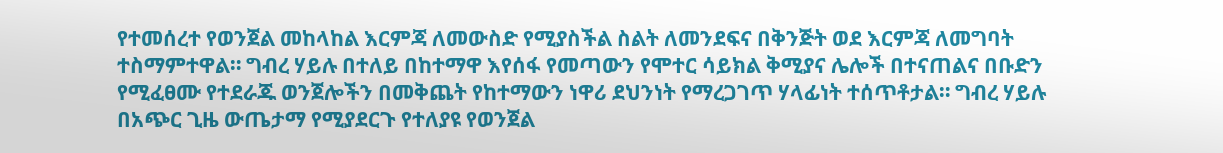የተመሰረተ የወንጀል መከላከል እርምጃ ለመውስድ የሚያስችል ስልት ለመንደፍና በቅንጅት ወደ እርምጃ ለመግባት ተስማምተዋል። ግብረ ሃይሉ በተለይ በከተማዋ እየሰፋ የመጣውን የሞተር ሳይክል ቅሚያና ሌሎች በተናጠልና በቡድን የሚፈፀሙ የተደራጁ ወንጀሎችን በመቅጨት የከተማውን ነዋሪ ደህንነት የማረጋገጥ ሃላፊነት ተሰጥቶታል። ግብረ ሃይሉ በአጭር ጊዜ ውጤታማ የሚያደርጉ የተለያዩ የወንጀል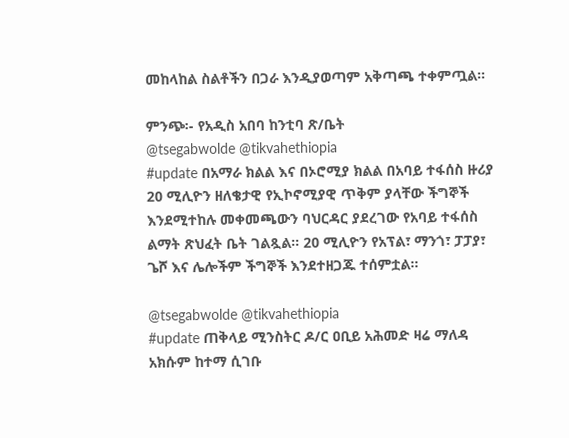መከላከል ስልቶችን በጋራ እንዲያወጣም አቅጣጫ ተቀምጧል።

ምንጭ፡- የአዲስ አበባ ከንቲባ ጽ/ቤት
@tsegabwolde @tikvahethiopia
#update በአማራ ክልል እና በኦሮሚያ ክልል በአባይ ተፋሰስ ዙሪያ 20 ሚሊዮን ዘለቄታዊ የኢኮኖሚያዊ ጥቅም ያላቸው ችግኞች እንደሚተከሉ መቀመጫውን ባህርዳር ያደረገው የአባይ ተፋሰስ ልማት ጽህፈት ቤት ገልጿል። 20 ሚሊዮን የአፕል፣ ማንጎ፣ ፓፓያ፣ ጌሾ እና ሌሎችም ችግኞች እንደተዘጋጁ ተሰምቷል።

@tsegabwolde @tikvahethiopia
#update ጠቅላይ ሚንስትር ዶ/ር ዐቢይ አሕመድ ዛሬ ማለዳ አክሱም ከተማ ሲገቡ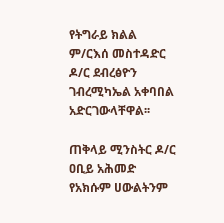የትግራይ ክልል ም/ርእሰ መስተዳድር ዶ/ር ደብረፅዮን ገብረሚካኤል አቀባበል አድርገውላቸዋል፡፡

ጠቅላይ ሚንስትር ዶ/ር ዐቢይ አሕመድ የአክሱም ሀውልትንም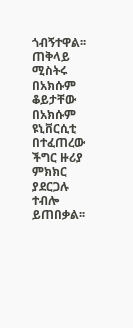ጎብኝተዋል፡፡ ጠቅላይ ሚስትሩ በአክሱም ቆይታቸው በአክሱም ዩኒቨርሲቲ በተፈጠረው ችግር ዙሪያ ምክክር ያደርጋሉ ተብሎ ይጠበቃል፡፡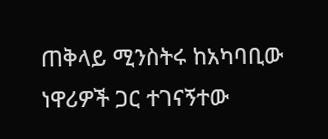ጠቅላይ ሚንስትሩ ከአካባቢው ነዋሪዎች ጋር ተገናኝተው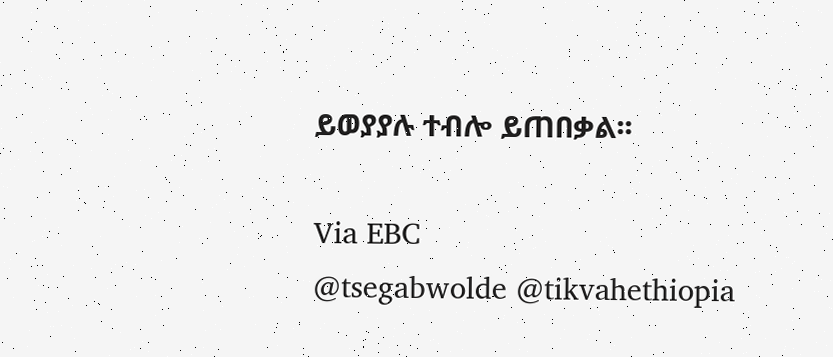ይወያያሉ ተብሎ ይጠበቃል፡፡

Via EBC
@tsegabwolde @tikvahethiopia